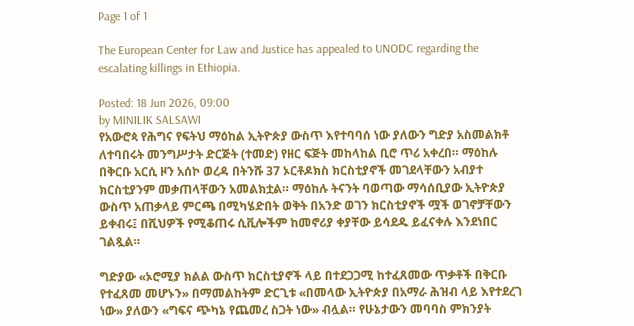Page 1 of 1

The European Center for Law and Justice has appealed to UNODC regarding the escalating killings in Ethiopia.

Posted: 18 Jun 2026, 09:00
by MINILIK SALSAWI
የአውሮጳ የሕግና የፍትህ ማዕከል ኢትዮጵያ ውስጥ እየተባባሰ ነው ያለውን ግድያ አስመልክቶ ለተባበሩት መንግሥታት ድርጅት (ተመድ) የዘር ፍጅት መከላከል ቢሮ ጥሪ አቀረበ። ማዕከሉ በቅርቡ አርሲ ዞን አሰኮ ወረዳ በትንሹ 37 ኦርቶዶክስ ክርስቲያኖች መገደላቸውን አብያተ ክርስቲያንም መቃጠላቸውን አመልክቷል። ማዕከሉ ትናንት ባወጣው ማሳሰቢያው ኢትዮጵያ ውስጥ አጠቃላይ ምርጫ በሚካሄድበት ወቅት በአንድ ወገን ክርስቲያኖች ሟች ወገኖቻቸውን ይቀብሩ፤ በሺህዎች የሚቆጠሩ ሲቪሎችም ከመኖሪያ ቀያቸው ይሳደዱ ይፈናቀሉ እንደነበር ገልጿል።

ግድያው «ኦሮሚያ ክልል ውስጥ ክርስቲያኖች ላይ በተደጋጋሚ ከተፈጸመው ጥቃቶች በቅርቡ የተፈጸመ መሆኑን» በማመልከትም ድርጊቱ «በመላው ኢትዮጵያ በአማራ ሕዝብ ላይ እየተደረገ ነው» ያለውን «ግፍና ጭካኔ የጨመረ ስጋት ነው» ብሏል። የሁኔታውን መባባስ ምክንያት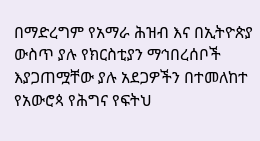በማድረግም የአማራ ሕዝብ እና በኢትዮጵያ ውስጥ ያሉ የክርስቲያን ማኅበረሰቦች እያጋጠሟቸው ያሉ አደጋዎችን በተመለከተ የአውሮጳ የሕግና የፍትህ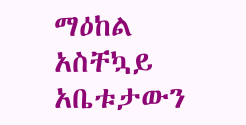ማዕከል አስቸኳይ አቤቱታውን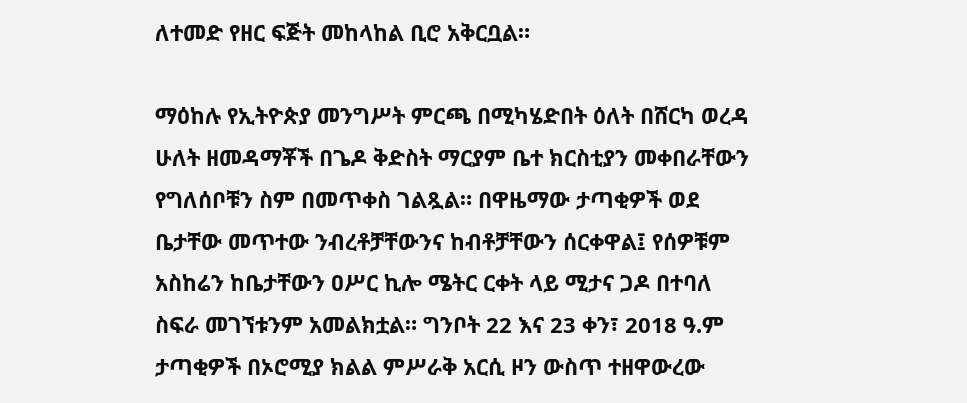ለተመድ የዘር ፍጅት መከላከል ቢሮ አቅርቧል።

ማዕከሉ የኢትዮጵያ መንግሥት ምርጫ በሚካሄድበት ዕለት በሸርካ ወረዳ ሁለት ዘመዳማቾች በጌዶ ቅድስት ማርያም ቤተ ክርስቲያን መቀበራቸውን የግለሰቦቹን ስም በመጥቀስ ገልጿል። በዋዜማው ታጣቂዎች ወደ ቤታቸው መጥተው ንብረቶቻቸውንና ከብቶቻቸውን ሰርቀዋል፤ የሰዎቹም አስከሬን ከቤታቸውን ዐሥር ኪሎ ሜትር ርቀት ላይ ሚታና ጋዶ በተባለ ስፍራ መገኘቱንም አመልክቷል። ግንቦት 22 እና 23 ቀን፣ 2018 ዓ.ም ታጣቂዎች በኦሮሚያ ክልል ምሥራቅ አርሲ ዞን ውስጥ ተዘዋውረው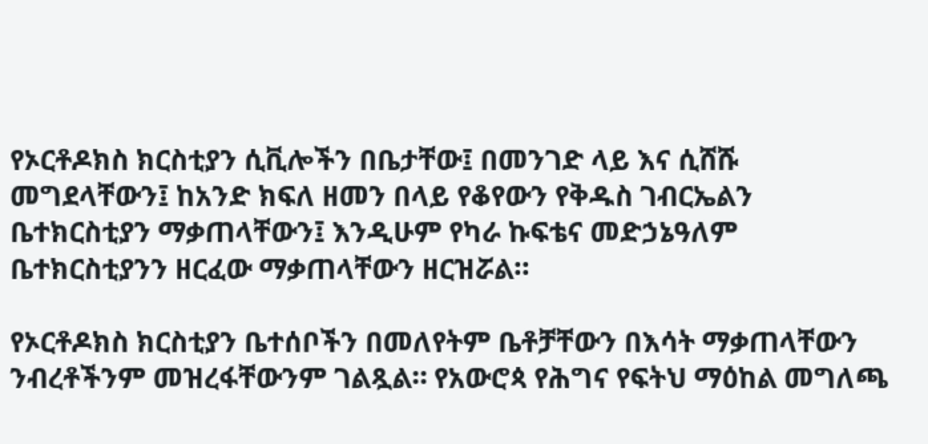የኦርቶዶክስ ክርስቲያን ሲቪሎችን በቤታቸው፤ በመንገድ ላይ እና ሲሸሹ መግደላቸውን፤ ከአንድ ክፍለ ዘመን በላይ የቆየውን የቅዱስ ገብርኤልን ቤተክርስቲያን ማቃጠላቸውን፤ እንዲሁም የካራ ኩፍቴና መድኃኔዓለም ቤተክርስቲያንን ዘርፈው ማቃጠላቸውን ዘርዝሯል።

የኦርቶዶክስ ክርስቲያን ቤተሰቦችን በመለየትም ቤቶቻቸውን በእሳት ማቃጠላቸውን ንብረቶችንም መዝረፋቸውንም ገልጿል። የአውሮጳ የሕግና የፍትህ ማዕከል መግለጫ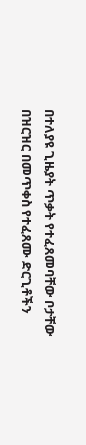በተለያዩ ጊዜያት ጥቃት የተፈጸመባቸው ቦታቸው በዝርዝር በመጥቀስ የተፈጸሙ ድርጊቶችን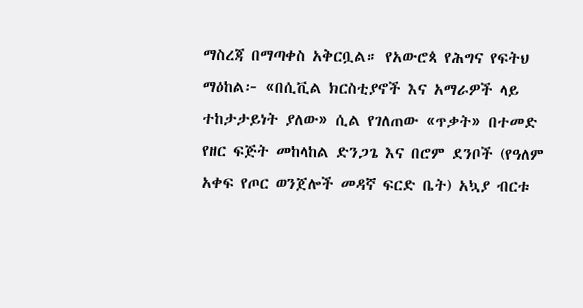ማስረጃ በማጣቀስ አቅርቧል። የአውሮጳ የሕግና የፍትህ ማዕከል፦ «በሲቪል ክርስቲያኖች እና አማራዎች ላይ ተከታታይነት ያለው» ሲል የገለጠው «ጥቃት» በተመድ የዘር ፍጅት መከላከል ድንጋጌ እና በሮም ደንቦች (የዓለም አቀፍ የጦር ወንጀሎች መዳኛ ፍርድ ቤት) አኳያ ብርቱ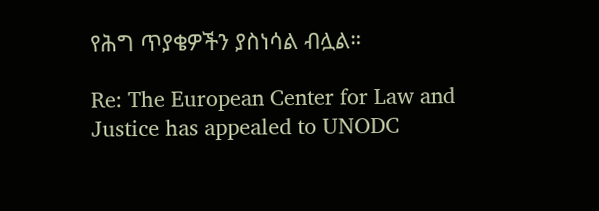የሕግ ጥያቄዎችን ያስነሳል ብሏል።

Re: The European Center for Law and Justice has appealed to UNODC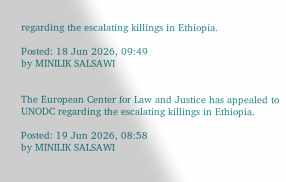regarding the escalating killings in Ethiopia.

Posted: 18 Jun 2026, 09:49
by MINILIK SALSAWI


The European Center for Law and Justice has appealed to UNODC regarding the escalating killings in Ethiopia.

Posted: 19 Jun 2026, 08:58
by MINILIK SALSAWI